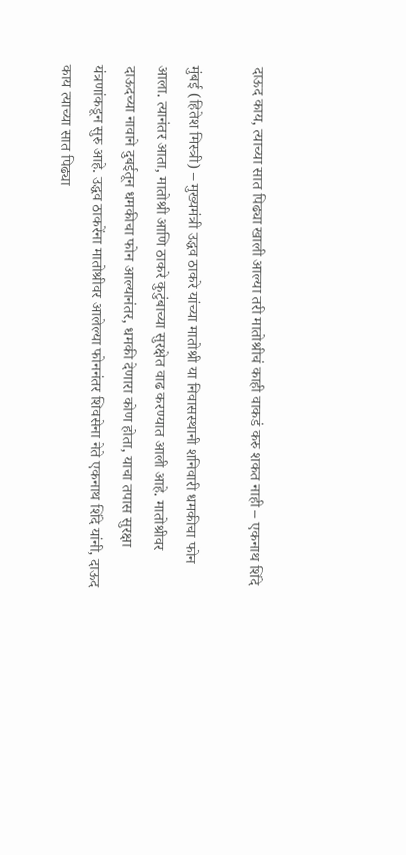दाऊद काय, त्याच्या सात पिढ्या खाली आल्या तरी मातोश्रीचं काही वाकडं करु शकत नाही – एकनाथ शिंदे

मुंबई (हितेश मिस्त्री) – मुख्यमंत्री उद्धव ठाकरे यांच्या मातोश्री या निवासस्थानी शनिवारी धमकीचा फोन आला. त्यानंतर आता, मातोश्री आणि ठाकरे कुटुंबाच्या सुरक्षेत वाढ करण्यात आली आहे. मातोश्रीवर दाऊदच्या नावाने दुबईतून धमकीचा फोन आल्यानंतर, धमकी देणारा कोण होता, याचा तपास सुरक्षा यंत्रणांकडून सुरु आहे. उद्धव ठाकरेंना मातोश्रीवर आलेल्या फोननंतर शिवसेना नेते एकनाथ शिंदे यांनी, दाऊद काय त्याच्या सात पिढ्या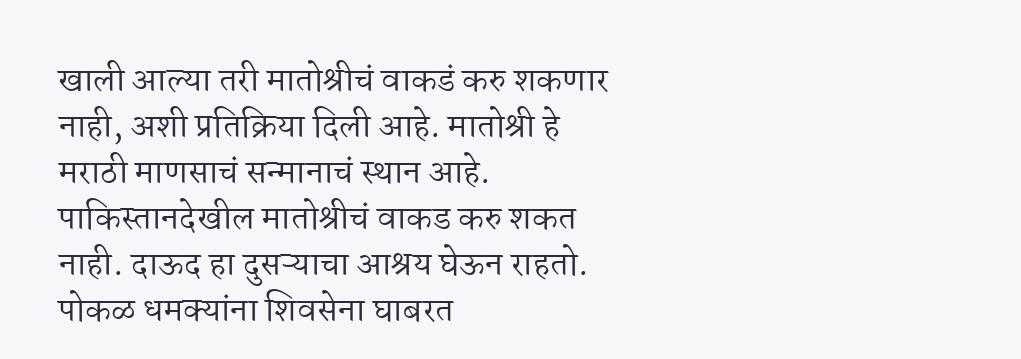खाली आल्या तरी मातोश्रीचं वाकडं करु शकणार नाही, अशी प्रतिक्रिया दिली आहे. मातोश्री हे मराठी माणसाचं सन्मानाचं स्थान आहे. पाकिस्तानदेखील मातोश्रीचं वाकड करु शकत नाही. दाऊद हा दुसऱ्याचा आश्रय घेऊन राहतो. पोकळ धमक्यांना शिवसेना घाबरत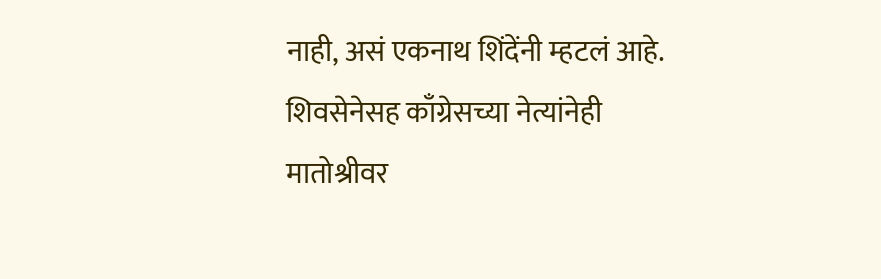नाही, असं एकनाथ शिंदेंनी म्हटलं आहे.
शिवसेनेसह काँग्रेसच्या नेत्यांनेही मातोश्रीवर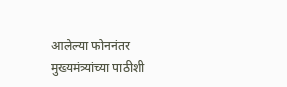आलेल्या फोननंतर मुख्यमंत्र्यांच्या पाठीशी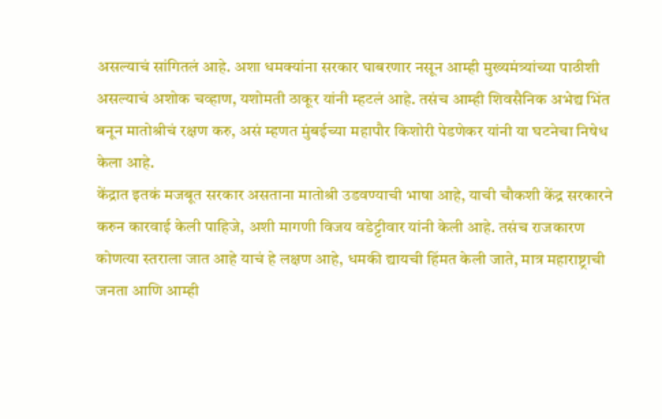असल्याचं सांगितलं आहे. अशा धमक्यांना सरकार घाबरणार नसून आम्ही मुख्यमंत्र्यांच्या पाठीशी असल्याचं अशोक चव्हाण, यशोमती ठाकूर यांनी म्हटलं आहे. तसंच आम्ही शिवसैनिक अभेद्य भिंत बनून मातोश्रीचं रक्षण करु, असं म्हणत मुंबईच्या महापौर किशोरी पेडणेकर यांनी या घटनेचा निषेध केला आहे.
केंद्रात इतकं मजबूत सरकार असताना मातोश्री उडवण्याची भाषा आहे, याची चौकशी केंद्र सरकारने करुन कारवाई केली पाहिजे, अशी मागणी विजय वडेट्टीवार यांनी केली आहे. तसंच राजकारण कोणत्या स्तराला जात आहे याचं हे लक्षण आहे, धमकी द्यायची हिंमत केली जाते, मात्र महाराष्ट्राची जनता आणि आम्ही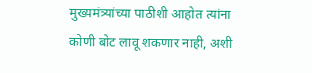मुख्यमंत्र्यांच्या पाठीशी आहोत त्यांना कोणी बोट लावू शकणार नाही, अशी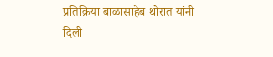प्रतिक्रिया बाळासाहेब थोरात यांनी दिली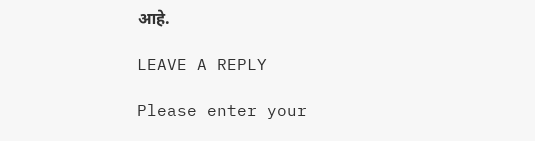आहे.

LEAVE A REPLY

Please enter your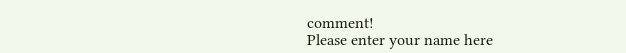comment!
Please enter your name here